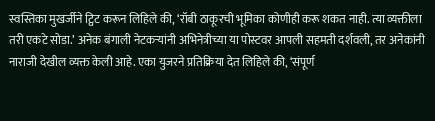स्वस्तिका मुखर्जीने ट्विट करून लिहिले की, ‘रॉबी ठाकूरची भूमिका कोणीही करू शकत नाही. त्या व्यक्तीला तरी एकटे सोडा.’ अनेक बंगाली नेटकऱ्यांनी अभिनेत्रीच्या या पोस्टवर आपली सहमती दर्शवली, तर अनेकांनी नाराजी देखील व्यक्त केली आहे. एका युजरने प्रतिक्रिया देत लिहिले की, ‘संपूर्ण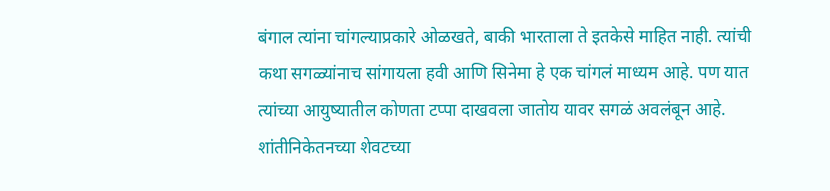बंगाल त्यांना चांगल्याप्रकारे ओळखते, बाकी भारताला ते इतकेसे माहित नाही. त्यांची कथा सगळ्यांनाच सांगायला हवी आणि सिनेमा हे एक चांगलं माध्यम आहे. पण यात त्यांच्या आयुष्यातील कोणता टप्पा दाखवला जातोय यावर सगळं अवलंबून आहे. शांतीनिकेतनच्या शेवटच्या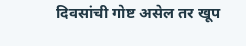दिवसांची गोष्ट असेल तर खूप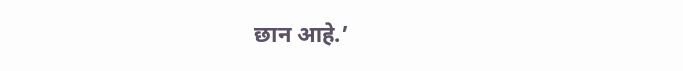छान आहे.’